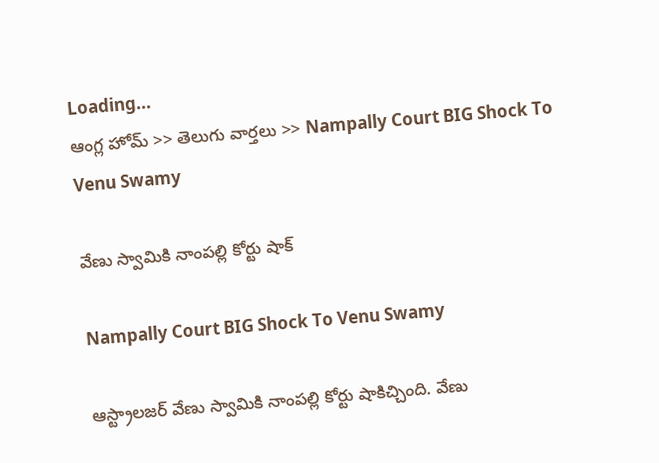Loading...
ఆంగ్ల హోమ్ >> తెలుగు వార్తలు >> Nampally Court BIG Shock To Venu Swamy

వేణు స్వామికి నాంపల్లి కోర్టు షాక్

Nampally Court BIG Shock To Venu Swamy

ఆస్ట్రాలజర్ వేణు స్వామికి నాంపల్లి కోర్టు షాకిచ్చింది. వేణు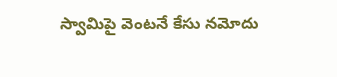స్వామిపై వెంటనే కేసు నమోదు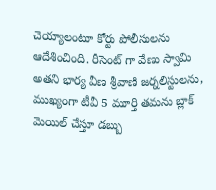చెయ్యాలంటూ కోర్టు పోలీసులను ఆదేశించింది. రీసెంట్ గా వేణు స్వామి అతని భార్య వీణ శ్రీవాణి జర్నలిస్టులను, ముఖ్యంగా టీవీ 5 మూర్తి తమను బ్లాక్ మెయిల్ చేస్తూ డబ్బు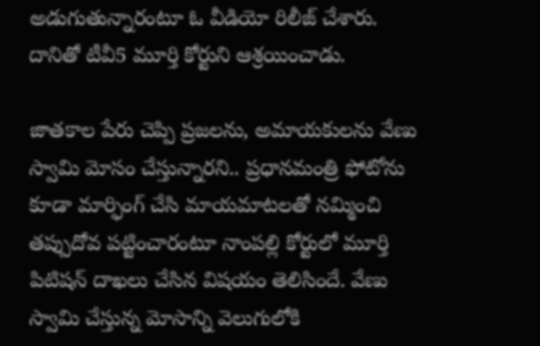అడుగుతున్నారంటూ ఓ వీడియో రిలీజ్ చేశారు. దానితో టీవీ5 మూర్తి కోర్టుని ఆశ్రయించాడు.

జాతకాల పేరు చెప్పి ప్రజలను, అమాయకులను వేణు స్వామి మోసం చేస్తున్నారని.. ప్రధానమంత్రి ఫోటోను కూడా మార్ఫింగ్ చేసి మాయమాటలతో నమ్మించి తప్పుదోవ పట్టించారంటూ నాంపల్లి కోర్టులో మూర్తి పిటిషన్ దాఖలు చేసిన విషయం తెలిసిందే. వేణు స్వామి చేస్తున్న మోసాన్ని వెలుగులోకి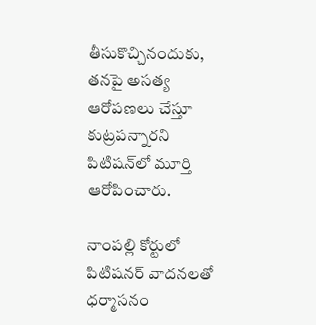తీసుకొచ్చినందుకు, తనపై అసత్య ఆరోపణలు చేస్తూ కుట్రపన్నారని పిటిషన్‌లో మూర్తి ఆరోపించారు.

నాంపల్లి కోర్టులో పిటిషనర్ వాదనలతో ధర్మాసనం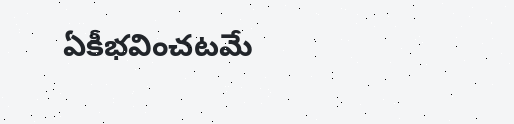ఏకీభవించటమే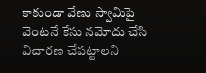కాకుండా వేణు స్వామిపై వెంటనే కేసు నమోదు చేసి విచారణ చేపట్టాలని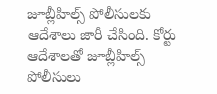జూబ్లీహిల్స్ పోలీసులకు ఆదేశాలు జారీ చేసింది. కోర్టు ఆదేశాలతో జూబ్లీహిల్స్ పోలీసులు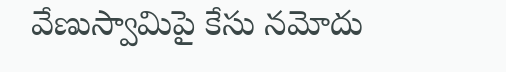వేణుస్వామిపై కేసు నమోదు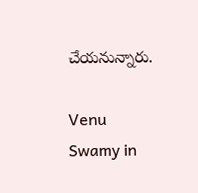చేయనున్నారు.

Venu Swamy in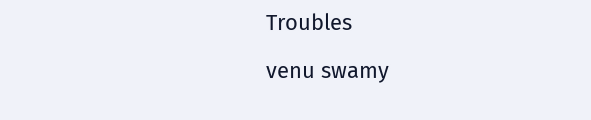Troubles

venu swamy